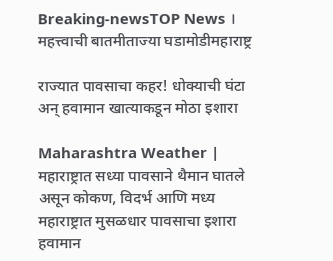Breaking-newsTOP News । महत्त्वाची बातमीताज्या घडामोडीमहाराष्ट्र

राज्यात पावसाचा कहर! धोक्याची घंटा अन् हवामान खात्याकडून मोठा इशारा

Maharashtra Weather | महाराष्ट्रात सध्या पावसाने थैमान घातले असून कोकण, विदर्भ आणि मध्य महाराष्ट्रात मुसळधार पावसाचा इशारा हवामान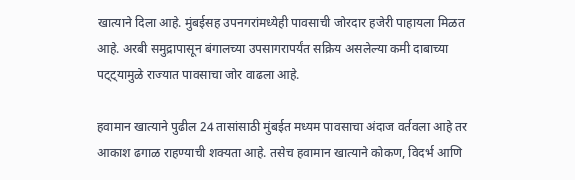खात्याने दिला आहे. मुंबईसह उपनगरांमध्येही पावसाची जोरदार हजेरी पाहायला मिळत आहे. अरबी समुद्रापासून बंगालच्या उपसागरापर्यंत सक्रिय असलेल्या कमी दाबाच्या पट्ट्यामुळे राज्यात पावसाचा जोर वाढला आहे.

हवामान खात्याने पुढील 24 तासांसाठी मुंबईत मध्यम पावसाचा अंदाज वर्तवला आहे तर आकाश ढगाळ राहण्याची शक्यता आहे. तसेच हवामान खात्याने कोकण, विदर्भ आणि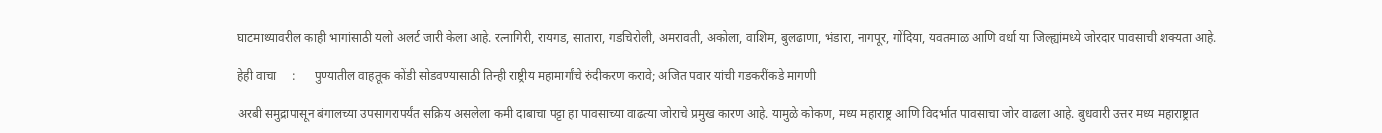घाटमाथ्यावरील काही भागांसाठी यलो अलर्ट जारी केला आहे. रत्नागिरी, रायगड, सातारा, गडचिरोली, अमरावती, अकोला, वाशिम, बुलढाणा, भंडारा, नागपूर, गोंदिया, यवतमाळ आणि वर्धा या जिल्ह्यांमध्ये जोरदार पावसाची शक्यता आहे.

हेही वाचा     :      पुण्यातील वाहतूक कोंडी सोडवण्यासाठी तिन्ही राष्ट्रीय महामार्गांचे रुंदीकरण करावे; अजित पवार यांची गडकरींकडे मागणी

अरबी समुद्रापासून बंगालच्या उपसागरापर्यंत सक्रिय असलेला कमी दाबाचा पट्टा हा पावसाच्या वाढत्या जोराचे प्रमुख कारण आहे. यामुळे कोकण, मध्य महाराष्ट्र आणि विदर्भात पावसाचा जोर वाढला आहे. बुधवारी उत्तर मध्य महाराष्ट्रात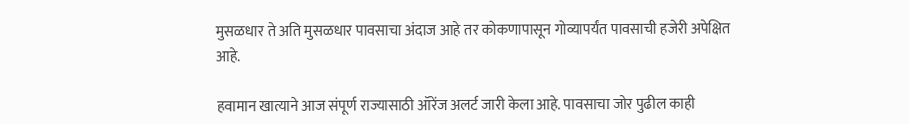मुसळधार ते अति मुसळधार पावसाचा अंदाज आहे तर कोकणापासून गोव्यापर्यंत पावसाची हजेरी अपेक्षित आहे.

हवामान खात्याने आज संपूर्ण राज्यासाठी ऑरेंज अलर्ट जारी केला आहे. पावसाचा जोर पुढील काही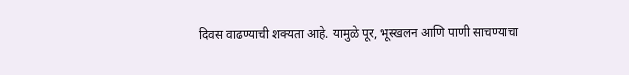दिवस वाढण्याची शक्यता आहे. यामुळे पूर, भूस्खलन आणि पाणी साचण्याचा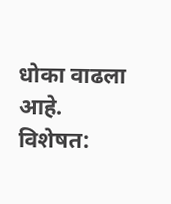धोका वाढला आहे. विशेषत: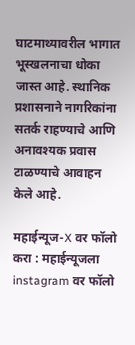घाटमाथ्यावरील भागात भूस्खलनाचा धोका जास्त आहे. स्थानिक प्रशासनाने नागरिकांना सतर्क राहण्याचे आणि अनावश्यक प्रवास टाळण्याचे आवाहन केले आहे.

महाईन्यूज-X वर फॉलो करा : महाईन्यूजला instagram वर फॉलो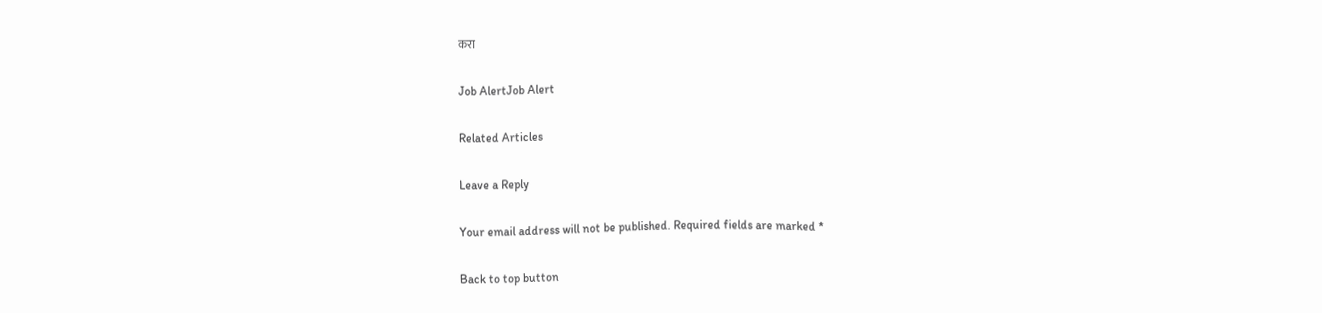करा

Job AlertJob Alert

Related Articles

Leave a Reply

Your email address will not be published. Required fields are marked *

Back to top button